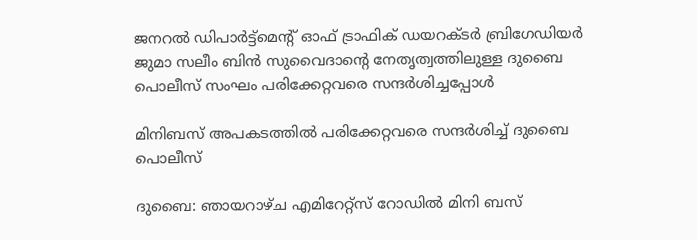ജനറൽ ഡിപാർട്ട്‌മെന്‍റ് ഓഫ് ട്രാഫിക് ഡയറക്ടർ ബ്രിഗേഡിയർ ജുമാ സലീം ബിൻ സുവൈദാന്‍റെ നേതൃത്വത്തിലുള്ള ദുബൈ പൊലീസ് സംഘം പരിക്കേറ്റവരെ സന്ദർശിച്ചപ്പോൾ

മിനിബസ് അപകടത്തിൽ പരിക്കേറ്റവരെ സന്ദർശിച്ച് ദുബൈ പൊലീസ്

ദുബൈ: ഞായറാഴ്ച എമിറേറ്റ്സ് റോഡിൽ മിനി ബസ്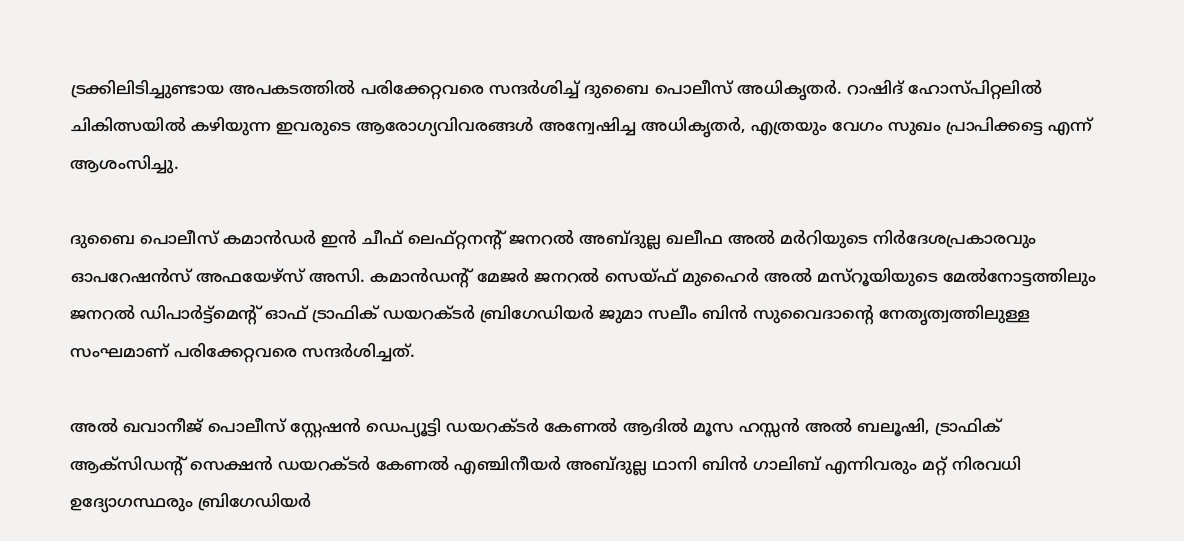ട്രക്കിലിടിച്ചുണ്ടായ അപകടത്തിൽ പരിക്കേറ്റവരെ സന്ദർശിച്ച് ദുബൈ പൊലീസ് അധികൃതർ. റാഷിദ് ഹോസ്പിറ്റലിൽ ചികിത്സയിൽ കഴിയുന്ന ഇവരുടെ ആരോഗ്യവിവരങ്ങൾ അന്വേഷിച്ച അധികൃതർ, എത്രയും വേഗം സുഖം പ്രാപിക്കട്ടെ എന്ന് ആശംസിച്ചു.

ദുബൈ പൊലീസ് കമാൻഡർ ഇൻ ചീഫ് ലെഫ്റ്റനന്‍റ് ജനറൽ അബ്ദുല്ല ഖലീഫ അൽ മർറിയുടെ നിർദേശപ്രകാരവും ഓപറേഷൻസ് അഫയേഴ്‌സ് അസി. കമാൻഡന്‍റ് മേജർ ജനറൽ സെയ്ഫ് മുഹൈർ അൽ മസ്റൂയിയുടെ മേൽനോട്ടത്തിലും ജനറൽ ഡിപാർട്ട്‌മെന്‍റ് ഓഫ് ട്രാഫിക് ഡയറക്ടർ ബ്രിഗേഡിയർ ജുമാ സലീം ബിൻ സുവൈദാന്‍റെ നേതൃത്വത്തിലുള്ള സംഘമാണ് പരിക്കേറ്റവരെ സന്ദർശിച്ചത്.

അൽ ഖവാനീജ് പൊലീസ് സ്റ്റേഷൻ ഡെപ്യൂട്ടി ഡയറക്ടർ കേണൽ ആദിൽ മൂസ ഹസ്സൻ അൽ ബലൂഷി, ട്രാഫിക് ആക്‌സിഡന്‍റ് സെക്ഷൻ ഡയറക്ടർ കേണൽ എഞ്ചിനീയർ അബ്ദുല്ല ഥാനി ബിൻ ഗാലിബ് എന്നിവരും മറ്റ് നിരവധി ഉദ്യോഗസ്ഥരും ബ്രിഗേഡിയർ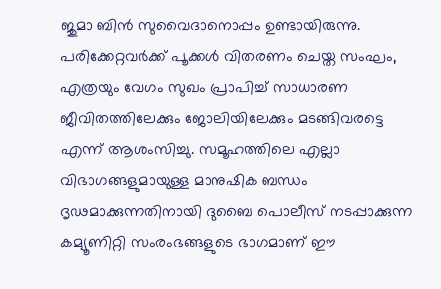ജുമാ ബിൻ സുവൈദാനൊപ്പം ഉണ്ടായിരുന്നു. പരിക്കേറ്റവർക്ക് പൂക്കൾ വിതരണം ചെയ്ത സംഘം, എത്രയും വേഗം സുഖം പ്രാപിച്ച് സാധാരണ ജീവിതത്തിലേക്കും ജോലിയിലേക്കും മടങ്ങിവരട്ടെ എന്ന് ആശംസിച്ചു. സമൂഹത്തിലെ എല്ലാ വിഭാഗങ്ങളുമായുള്ള മാനുഷിക ബന്ധം ദൃഢമാക്കുന്നതിനായി ദുബൈ പൊലീസ് നടപ്പാക്കുന്ന കമ്യൂണിറ്റി സംരംഭങ്ങളുടെ ഭാഗമാണ് ഈ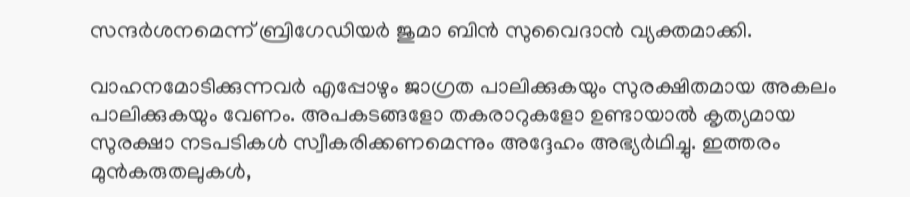സന്ദർശനമെന്ന് ബ്രിഗേഡിയർ ജുമാ ബിൻ സുവൈദാൻ വ്യക്തമാക്കി.

വാഹനമോടിക്കുന്നവർ എപ്പോഴും ജാഗ്രത പാലിക്കുകയും സുരക്ഷിതമായ അകലം പാലിക്കുകയും വേണം. അപകടങ്ങളോ തകരാറുകളോ ഉണ്ടായാൽ കൃത്യമായ സുരക്ഷാ നടപടികൾ സ്വീകരിക്കണമെന്നും അദ്ദേഹം അഭ്യർഥിച്ചു. ഇത്തരം മുൻകരുതലുകൾ,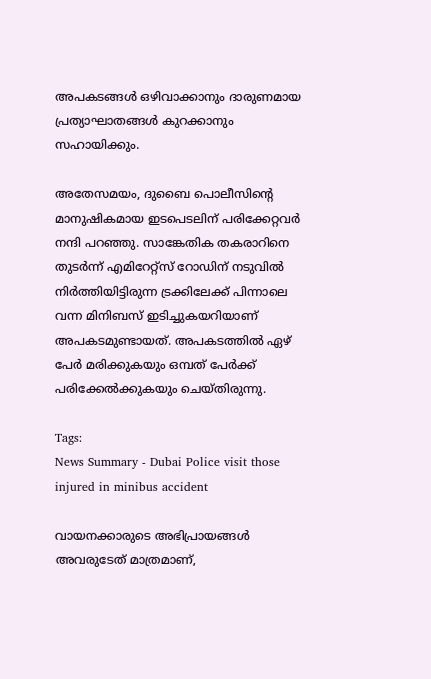അപകടങ്ങൾ ഒഴിവാക്കാനും ദാരുണമായ പ്രത്യാഘാതങ്ങൾ കുറക്കാനും സഹായിക്കും.

അതേസമയം, ദുബൈ പൊലീസിന്‍റെ മാനുഷികമായ ഇടപെടലിന് പരിക്കേറ്റവർ നന്ദി പറഞ്ഞു. സാങ്കേതിക തകരാറിനെ തുടർന്ന് എമിറേറ്റ്സ് റോഡിന് നടുവിൽ നിർത്തിയിട്ടിരുന്ന ട്രക്കിലേക്ക് പിന്നാലെ വന്ന മിനിബസ് ഇടിച്ചുകയറിയാണ് അപകടമുണ്ടായത്. അപകടത്തിൽ ഏഴ് പേർ മരിക്കുകയും ഒമ്പത് പേർക്ക് പരിക്കേൽക്കുകയും ചെയ്തിരുന്നു.

Tags:
News Summary - Dubai Police visit those injured in minibus accident

വായനക്കാരുടെ അഭിപ്രായങ്ങള്‍ അവരുടേത് മാത്രമാണ്,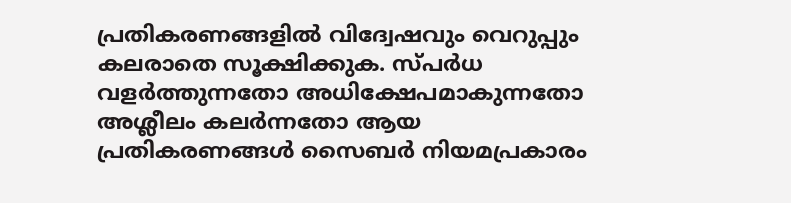പ്രതികരണങ്ങളിൽ വിദ്വേഷവും വെറുപ്പും കലരാതെ സൂക്ഷിക്കുക. സ്പർധ വളർത്തുന്നതോ അധിക്ഷേപമാകുന്നതോ അശ്ലീലം കലർന്നതോ ആയ പ്രതികരണങ്ങൾ സൈബർ നിയമപ്രകാരം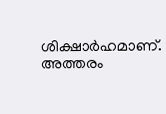ശിക്ഷാർഹമാണ്. അത്തരം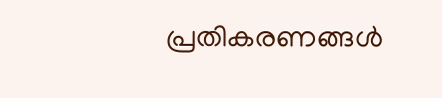പ്രതികരണങ്ങൾ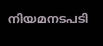നിയമനടപടി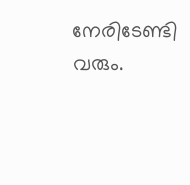നേരിടേണ്ടി വരും.